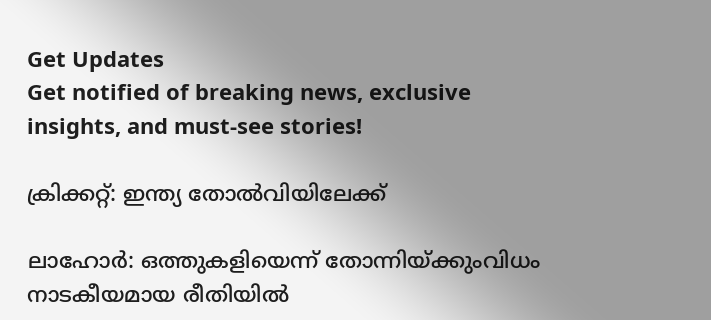Get Updates
Get notified of breaking news, exclusive insights, and must-see stories!

ക്രിക്കറ്റ്: ഇന്ത്യ തോല്‍വിയിലേക്ക്

ലാഹോര്‍: ഒത്തുകളിയെന്ന് തോന്നിയ്ക്കുംവിധം നാടകീയമായ രീതിയില്‍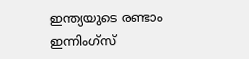ഇന്ത്യയുടെ രണ്ടാം ഇന്നിംഗ്സ്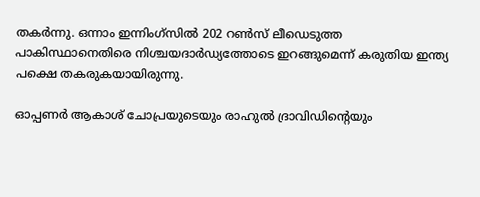തകര്‍ന്നു. ഒന്നാം ഇന്നിംഗ്സില്‍ 202 റണ്‍സ് ലീഡെടുത്ത പാകിസ്ഥാനെതിരെ നിശ്ചയദാര്‍ഡ്യത്തോടെ ഇറങ്ങുമെന്ന് കരുതിയ ഇന്ത്യ പക്ഷെ തകരുകയായിരുന്നു.

ഓപ്പണര്‍ ആകാശ് ചോപ്രയുടെയും രാഹുല്‍ ദ്രാവിഡിന്റെയും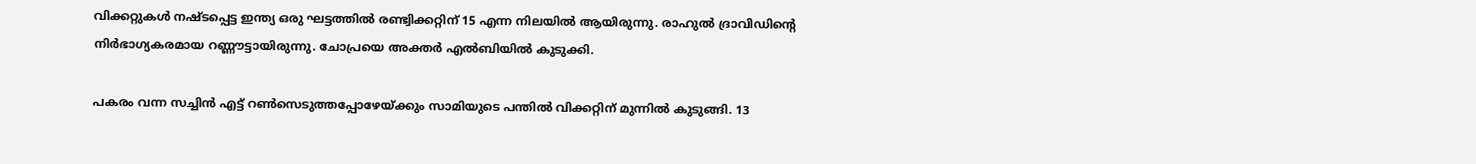വിക്കറ്റുകള്‍ നഷ്ടപ്പെട്ട ഇന്ത്യ ഒരു ഘട്ടത്തില്‍ രണ്ട്വിക്കറ്റിന് 15 എന്ന നിലയില്‍ ആയിരുന്നു. രാഹുല്‍ ദ്രാവിഡിന്റെ നിര്‍ഭാഗ്യകരമായ റണ്ണൗട്ടായിരുന്നു. ചോപ്രയെ അക്തര്‍ എല്‍ബിയില്‍ കുടുക്കി.

പകരം വന്ന സച്ചിന്‍ എട്ട് റണ്‍സെടുത്തപ്പോഴേയ്ക്കും സാമിയുടെ പന്തില്‍ വിക്കറ്റിന് മുന്നില്‍ കുടുങ്ങി. 13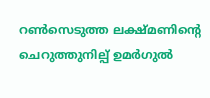റണ്‍സെടുത്ത ലക്ഷ്മണിന്റെ ചെറുത്തുനില്പ് ഉമര്‍ഗുല്‍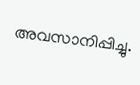അവസാനിപ്പിച്ചു.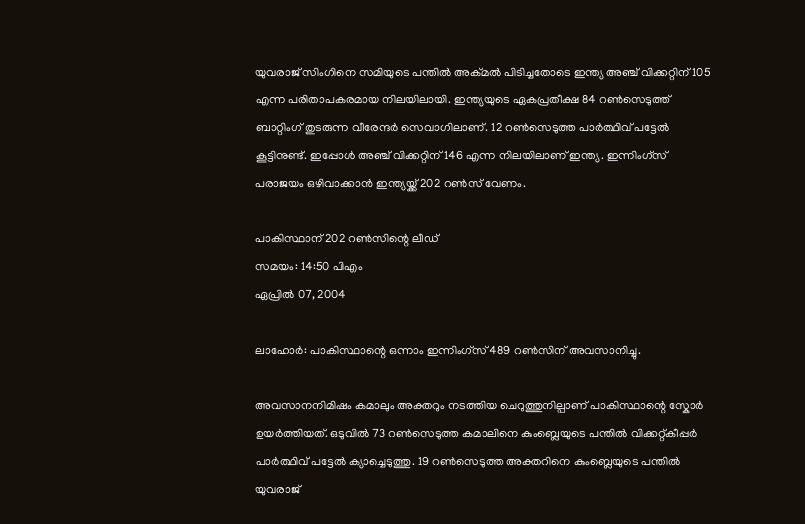യുവരാജ് സിംഗിനെ സമിയുടെ പന്തില്‍ അക്മല്‍ പിടിച്ചതോടെ ഇന്ത്യ അഞ്ച് വിക്കറ്റിന് 105 എന്ന പരിതാപകരമായ നിലയിലായി. ഇന്ത്യയുടെ ഏകപ്രതീക്ഷ 84 റണ്‍സെടുത്ത് ബാറ്റിംഗ് തുടരുന്ന വീരേന്ദര്‍ സെവാഗിലാണ്. 12 റണ്‍സെടുത്ത പാര്‍ത്ഥിവ് പട്ടേല്‍ കൂട്ടിനുണ്ട്. ഇപ്പോള്‍ അഞ്ച് വിക്കറ്റിന് 146 എന്ന നിലയിലാണ് ഇന്ത്യ. ഇന്നിംഗ്സ് പരാജയം ഒഴിവാക്കാന്‍ ഇന്ത്യയ്ക്ക് 202 റണ്‍സ് വേണം.

പാകിസ്ഥാന് 202 റണ്‍സിന്റെ ലീഡ്
സമയം: 14:50 പിഎം
ഏപ്രില്‍ 07, 2004

ലാഹോര്‍: പാകിസ്ഥാന്റെ ഒന്നാം ഇന്നിംഗ്സ് 489 റണ്‍സിന് അവസാനിച്ചു.

അവസാനനിമിഷം കമാലും അക്തറും നടത്തിയ ചെറുത്തുനില്പാണ് പാകിസ്ഥാന്റെ സ്കോര്‍ ഉയര്‍ത്തിയത്. ഒടുവില്‍ 73 റണ്‍സെടുത്ത കമാലിനെ കുംബ്ലെയുടെ പന്തില്‍ വിക്കറ്റ്കീപ്പര്‍ പാര്‍ത്ഥിവ് പട്ടേല്‍ ക്യാച്ചെടുത്തു. 19 റണ്‍സെടുത്ത അക്തറിനെ കുംബ്ലെയുടെ പന്തില്‍ യുവരാജ്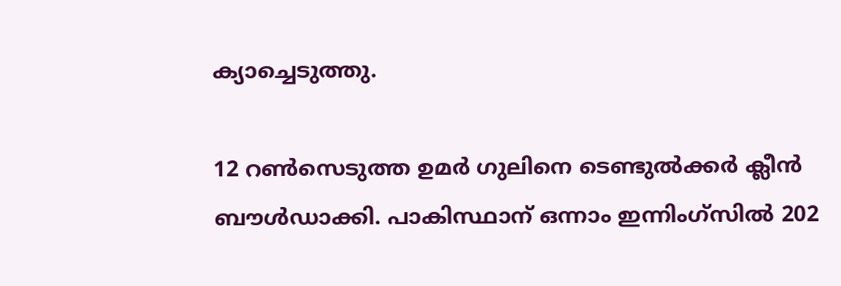ക്യാച്ചെടുത്തു.

12 റണ്‍സെടുത്ത ഉമര്‍ ഗുലിനെ ടെണ്ടുല്‍ക്കര്‍ ക്ലീന്‍ ബൗള്‍ഡാക്കി. പാകിസ്ഥാന് ഒന്നാം ഇന്നിംഗ്സില്‍ 202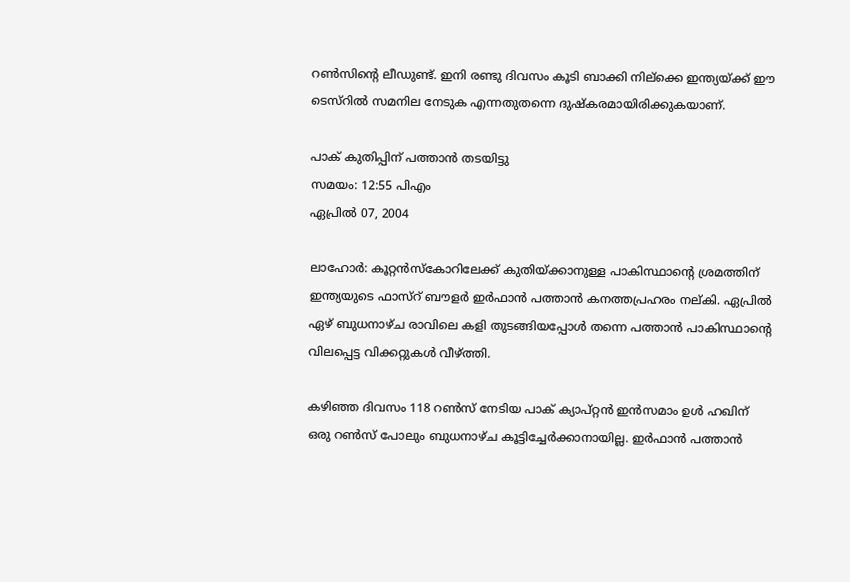റണ്‍സിന്റെ ലീഡുണ്ട്. ഇനി രണ്ടു ദിവസം കൂടി ബാക്കി നില്ക്കെ ഇന്ത്യയ്ക്ക് ഈ ടെസ്റില്‍ സമനില നേടുക എന്നതുതന്നെ ദുഷ്കരമായിരിക്കുകയാണ്.

പാക് കുതിപ്പിന് പത്താന്‍ തടയിട്ടു
സമയം: 12:55 പിഎം
ഏപ്രില്‍ 07, 2004

ലാഹോര്‍: കൂറ്റന്‍സ്കോറിലേക്ക് കുതിയ്ക്കാനുള്ള പാകിസ്ഥാന്റെ ശ്രമത്തിന് ഇന്ത്യയുടെ ഫാസ്റ് ബൗളര്‍ ഇര്‍ഫാന്‍ പത്താന്‍ കനത്തപ്രഹരം നല്കി. ഏപ്രില്‍ ഏഴ് ബുധനാഴ്ച രാവിലെ കളി തുടങ്ങിയപ്പോള്‍ തന്നെ പത്താന്‍ പാകിസ്ഥാന്റെ വിലപ്പെട്ട വിക്കറ്റുകള്‍ വീഴ്ത്തി.

കഴിഞ്ഞ ദിവസം 118 റണ്‍സ് നേടിയ പാക് ക്യാപ്റ്റന്‍ ഇന്‍സമാം ഉള്‍ ഹഖിന് ഒരു റണ്‍സ് പോലും ബുധനാഴ്ച കൂട്ടിച്ചേര്‍ക്കാനായില്ല. ഇര്‍ഫാന്‍ പത്താന്‍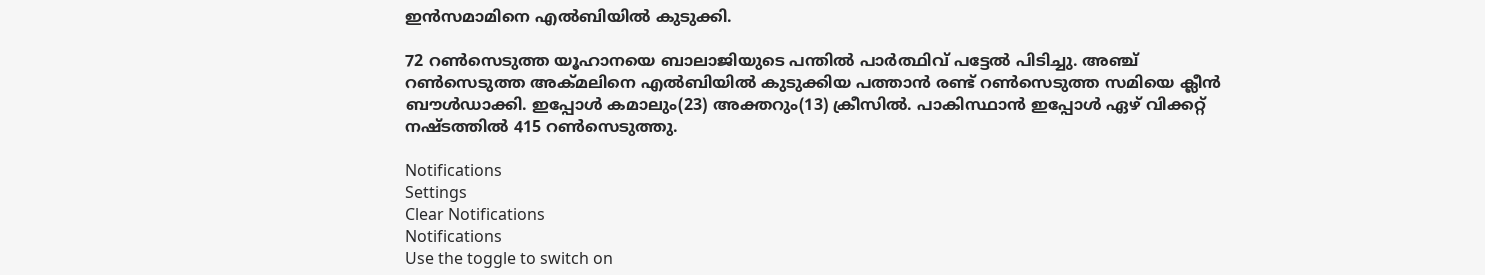ഇന്‍സമാമിനെ എല്‍ബിയില്‍ കുടുക്കി.

72 റണ്‍സെടുത്ത യൂഹാനയെ ബാലാജിയുടെ പന്തില്‍ പാര്‍ത്ഥിവ് പട്ടേല്‍ പിടിച്ചു. അഞ്ച് റണ്‍സെടുത്ത അക്മലിനെ എല്‍ബിയില്‍ കുടുക്കിയ പത്താന്‍ രണ്ട് റണ്‍സെടുത്ത സമിയെ ക്ലീന്‍ ബൗള്‍ഡാക്കി. ഇപ്പോള്‍ കമാലും(23) അക്തറും(13) ക്രീസില്‍. പാകിസ്ഥാന്‍ ഇപ്പോള്‍ ഏഴ് വിക്കറ്റ് നഷ്ടത്തില്‍ 415 റണ്‍സെടുത്തു.

Notifications
Settings
Clear Notifications
Notifications
Use the toggle to switch on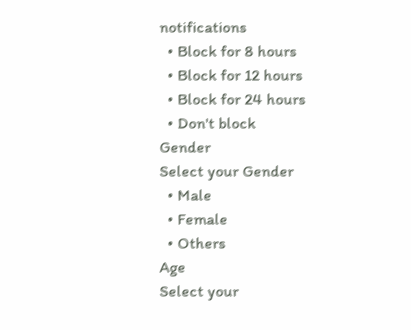notifications
  • Block for 8 hours
  • Block for 12 hours
  • Block for 24 hours
  • Don't block
Gender
Select your Gender
  • Male
  • Female
  • Others
Age
Select your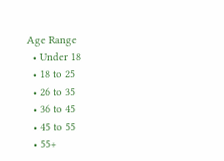Age Range
  • Under 18
  • 18 to 25
  • 26 to 35
  • 36 to 45
  • 45 to 55
  • 55+